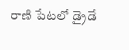రాణి పేటలో డ్రైడే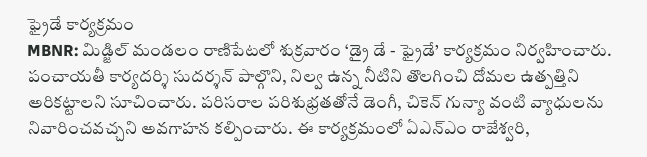ఫ్రైడే కార్యక్రమం
MBNR: మిడ్జిల్ మండలం రాణిపేటలో శుక్రవారం ‘డ్రై డే - ఫ్రైడే’ కార్యక్రమం నిర్వహించారు. పంచాయతీ కార్యదర్శి సుదర్శన్ పాల్గొని, నిల్వ ఉన్న నీటిని తొలగించి దోమల ఉత్పత్తిని అరికట్టాలని సూచించారు. పరిసరాల పరిశుభ్రతతోనే డెంగీ, చికెన్ గున్యా వంటి వ్యాధులను నివారించవచ్చని అవగాహన కల్పించారు. ఈ కార్యక్రమంలో ఏఎన్ఎం రాజేశ్వరి,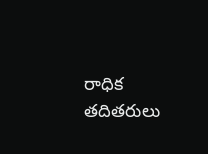రాధిక తదితరులు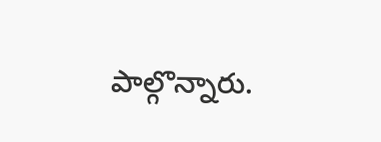పాల్గొన్నారు.